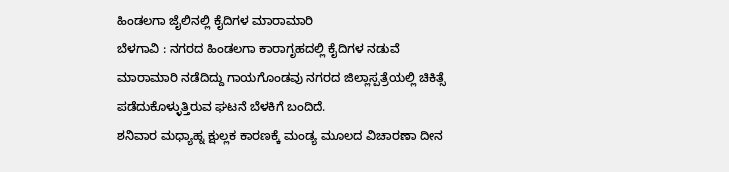ಹಿಂಡಲಗಾ ಜೈಲಿನಲ್ಲಿ ಕೈದಿಗಳ ಮಾರಾಮಾರಿ
ಬೆಳಗಾವಿ : ನಗರದ ಹಿಂಡಲಗಾ ಕಾರಾಗೃಹದಲ್ಲಿ ಕೈದಿಗಳ ನಡುವೆ ಮಾರಾಮಾರಿ ನಡೆದಿದ್ದು ಗಾಯಗೊಂಡವು ನಗರದ ಜಿಲ್ಲಾಸ್ಪತ್ರೆಯಲ್ಲಿ ಚಿಕಿತ್ಸೆ ಪಡೆದುಕೊಳ್ಳುತ್ತಿರುವ ಘಟನೆ ಬೆಳಕಿಗೆ ಬಂದಿದೆ.
ಶನಿವಾರ ಮಧ್ಯಾಹ್ನ ಕ್ಷುಲ್ಲಕ ಕಾರಣಕ್ಕೆ ಮಂಡ್ಯ ಮೂಲದ ವಿಚಾರಣಾ ದೀನ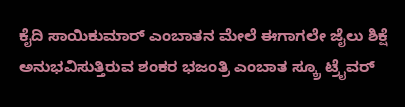ಕೈದಿ ಸಾಯಿಕುಮಾರ್ ಎಂಬಾತನ ಮೇಲೆ ಈಗಾಗಲೇ ಜೈಲು ಶಿಕ್ಷೆ ಅನುಭವಿಸುತ್ತಿರುವ ಶಂಕರ ಭಜಂತ್ರಿ ಎಂಬಾತ ಸ್ಕ್ರೂ ಟ್ರೈವರ್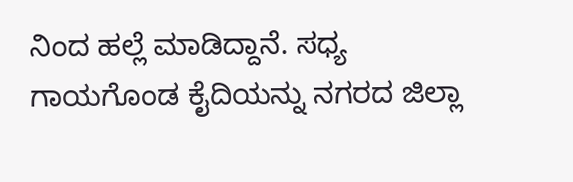ನಿಂದ ಹಲ್ಲೆ ಮಾಡಿದ್ದಾನೆ. ಸಧ್ಯ ಗಾಯಗೊಂಡ ಕೈದಿಯನ್ನು ನಗರದ ಜಿಲ್ಲಾ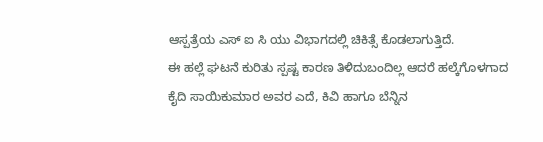ಆಸ್ಪತ್ರೆಯ ಎಸ್ ಐ ಸಿ ಯು ವಿಭಾಗದಲ್ಲಿ ಚಿಕಿತ್ಸೆ ಕೊಡಲಾಗುತ್ತಿದೆ.
ಈ ಹಲ್ಲೆ ಘಟನೆ ಕುರಿತು ಸ್ಪಷ್ಟ ಕಾರಣ ತಿಳಿದುಬಂದಿಲ್ಲ ಆದರೆ ಹಲ್ಕೆಗೊಳಗಾದ ಕೈದಿ ಸಾಯಿಕುಮಾರ ಅವರ ಎದೆ, ಕಿವಿ ಹಾಗೂ ಬೆನ್ನಿನ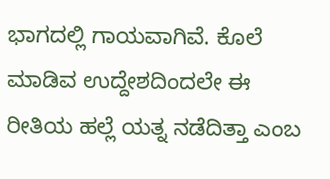ಭಾಗದಲ್ಲಿ ಗಾಯವಾಗಿವೆ. ಕೊಲೆ ಮಾಡಿವ ಉದ್ದೇಶದಿಂದಲೇ ಈ ರೀತಿಯ ಹಲ್ಲೆ ಯತ್ನ ನಡೆದಿತ್ತಾ ಎಂಬ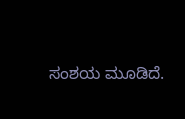ಸಂಶಯ ಮೂಡಿದೆ.